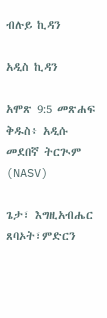ብሉይ ኪዳን

አዲስ ኪዳን

አሞጽ 9:5 መጽሐፍ ቅዱስ፥ አዲሱ መደበኛ ትርጒም (NASV)

ጌታ፣ እግዚአብሔር ጸባኦት፣ምድርን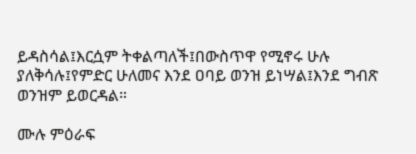ይዳስሳል፤እርሷም ትቀልጣለች፤በውስጥዋ የሚኖሩ ሁሉ ያለቅሳሉ፤የምድር ሁለመና እንደ ዐባይ ወንዝ ይነሣል፤እንደ ግብጽ ወንዝም ይወርዳል።

ሙሉ ምዕራፍ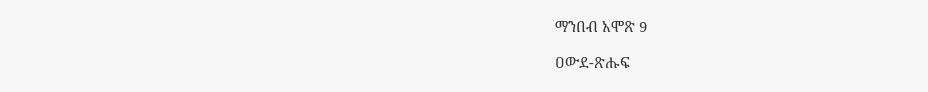ማንበብ አሞጽ 9

ዐውደ-ጽሑፍ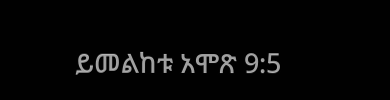ይመልከቱ አሞጽ 9:5